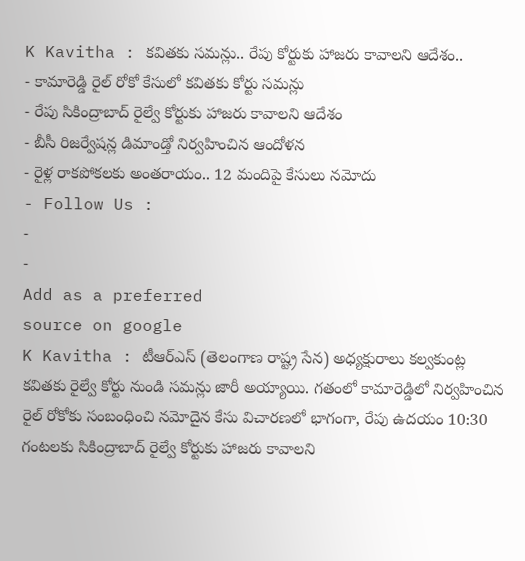K Kavitha : కవితకు సమన్లు.. రేపు కోర్టుకు హాజరు కావాలని ఆదేశం..
- కామారెడ్డి రైల్ రోకో కేసులో కవితకు కోర్టు సమన్లు
- రేపు సికింద్రాబాద్ రైల్వే కోర్టుకు హాజరు కావాలని ఆదేశం
- బీసీ రిజర్వేషన్ల డిమాండ్తో నిర్వహించిన ఆందోళన
- రైళ్ల రాకపోకలకు అంతరాయం.. 12 మందిపై కేసులు నమోదు
- Follow Us :
-
-
Add as a preferred
source on google
K Kavitha : టీఆర్ఎస్ (తెలంగాణ రాష్ట్ర సేన) అధ్యక్షురాలు కల్వకుంట్ల కవితకు రైల్వే కోర్టు నుండి సమన్లు జారీ అయ్యాయి. గతంలో కామారెడ్డిలో నిర్వహించిన రైల్ రోకోకు సంబంధించి నమోదైన కేసు విచారణలో భాగంగా, రేపు ఉదయం 10:30 గంటలకు సికింద్రాబాద్ రైల్వే కోర్టుకు హాజరు కావాలని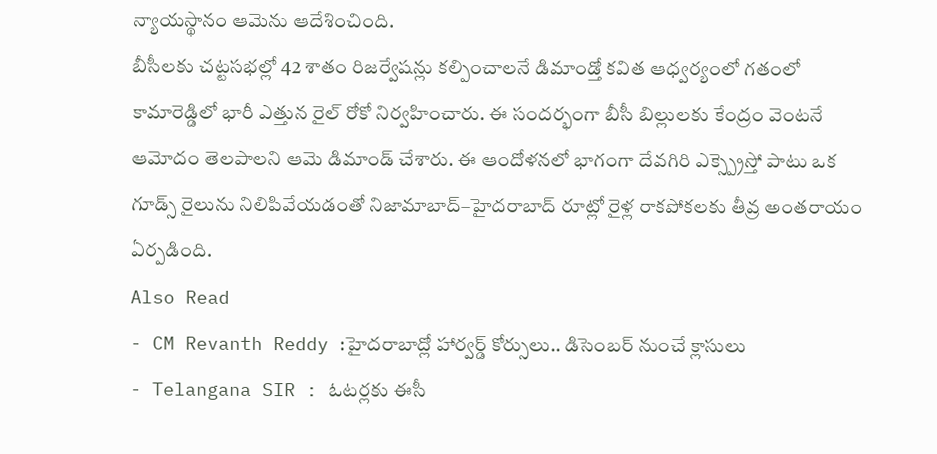న్యాయస్థానం ఆమెను ఆదేశించింది.
బీసీలకు చట్టసభల్లో 42 శాతం రిజర్వేషన్లు కల్పించాలనే డిమాండ్తో కవిత ఆధ్వర్యంలో గతంలో కామారెడ్డిలో భారీ ఎత్తున రైల్ రోకో నిర్వహించారు. ఈ సందర్భంగా బీసీ బిల్లులకు కేంద్రం వెంటనే ఆమోదం తెలపాలని ఆమె డిమాండ్ చేశారు. ఈ ఆందోళనలో భాగంగా దేవగిరి ఎక్స్ప్రెస్తో పాటు ఒక గూడ్స్ రైలును నిలిపివేయడంతో నిజామాబాద్–హైదరాబాద్ రూట్లో రైళ్ల రాకపోకలకు తీవ్ర అంతరాయం ఏర్పడింది.
Also Read
- CM Revanth Reddy :హైదరాబాద్లో హార్వర్డ్ కోర్సులు.. డిసెంబర్ నుంచే క్లాసులు
- Telangana SIR : ఓటర్లకు ఈసీ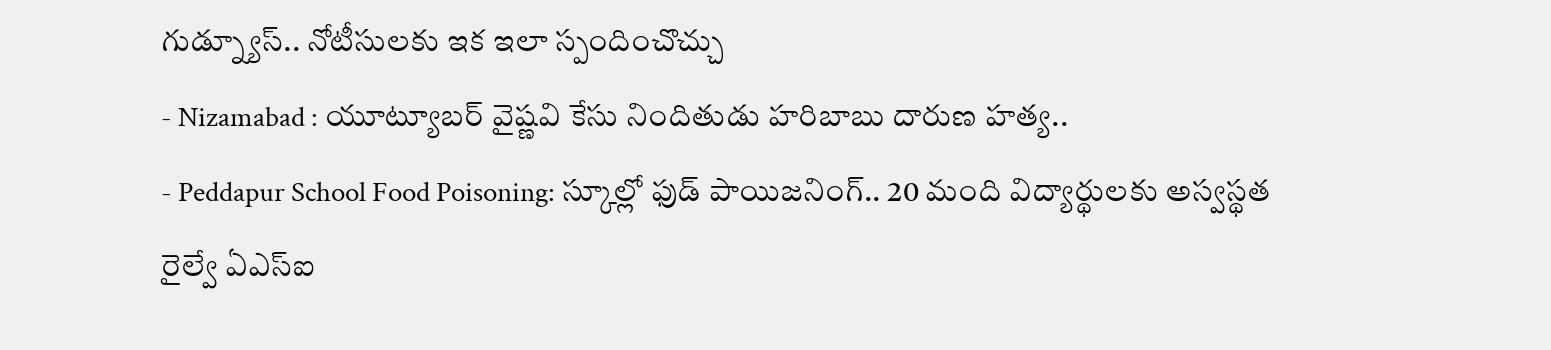గుడ్న్యూస్.. నోటీసులకు ఇక ఇలా స్పందించొచ్చు
- Nizamabad : యూట్యూబర్ వైష్ణవి కేసు నిందితుడు హరిబాబు దారుణ హత్య..
- Peddapur School Food Poisoning: స్కూల్లో ఫుడ్ పాయిజనింగ్.. 20 మంది విద్యార్థులకు అస్వస్థత
రైల్వే ఏఎస్ఐ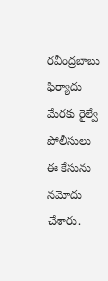రవీంద్రబాబు ఫిర్యాదు మేరకు రైల్వే పోలీసులు ఈ కేసును నమోదు చేశారు.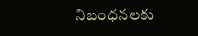నిబంధనలకు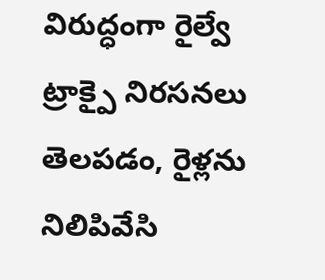విరుద్ధంగా రైల్వే ట్రాక్పై నిరసనలు తెలపడం, రైళ్లను నిలిపివేసి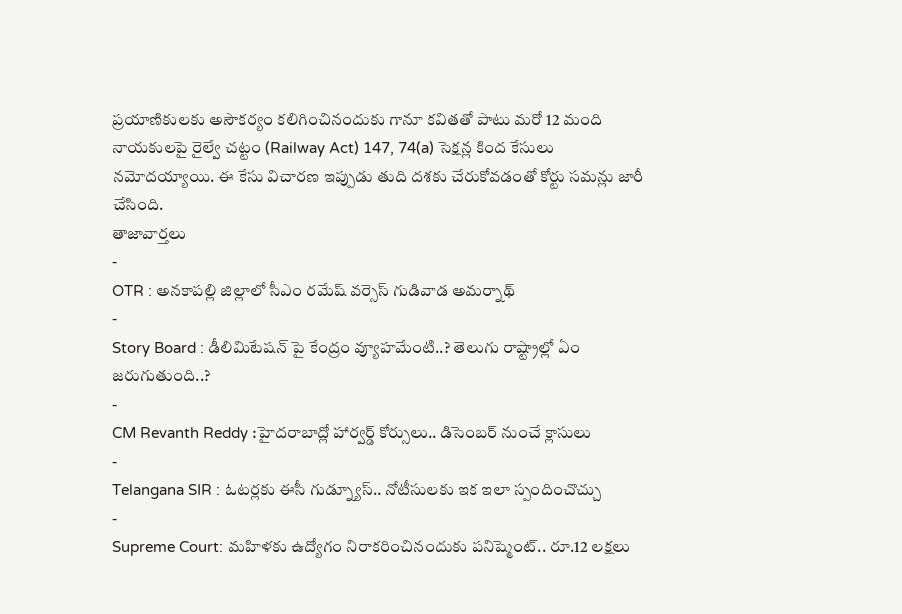ప్రయాణికులకు అసౌకర్యం కలిగించినందుకు గానూ కవితతో పాటు మరో 12 మంది నాయకులపై రైల్వే చట్టం (Railway Act) 147, 74(a) సెక్షన్ల కింద కేసులు నమోదయ్యాయి. ఈ కేసు విచారణ ఇప్పుడు తుది దశకు చేరుకోవడంతో కోర్టు సమన్లు జారీ చేసింది.
తాజావార్తలు
-
OTR : అనకాపల్లి జిల్లాలో సీఎం రమేష్ వర్సెస్ గుడివాడ అమర్నాథ్
-
Story Board : డీలిమిటేషన్ పై కేంద్రం వ్యూహమేంటి..? తెలుగు రాష్ట్రాల్లో ఏం జరుగుతుంది..?
-
CM Revanth Reddy :హైదరాబాద్లో హార్వర్డ్ కోర్సులు.. డిసెంబర్ నుంచే క్లాసులు
-
Telangana SIR : ఓటర్లకు ఈసీ గుడ్న్యూస్.. నోటీసులకు ఇక ఇలా స్పందించొచ్చు
-
Supreme Court: మహిళకు ఉద్యోగం నిరాకరించినందుకు పనిష్మెంట్.. రూ.12 లక్షలు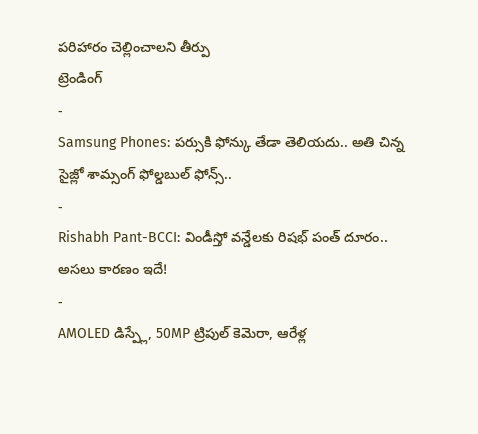పరిహారం చెల్లించాలని తీర్పు
ట్రెండింగ్
-
Samsung Phones: పర్సుకి ఫోన్కు తేడా తెలియదు.. అతి చిన్న సైజ్లో శామ్సంగ్ ఫోల్డబుల్ ఫోన్స్..
-
Rishabh Pant-BCCI: విండీస్తో వన్డేలకు రిషభ్ పంత్ దూరం.. అసలు కారణం ఇదే!
-
AMOLED డిస్ప్లే, 50MP ట్రిపుల్ కెమెరా, ఆరేళ్ల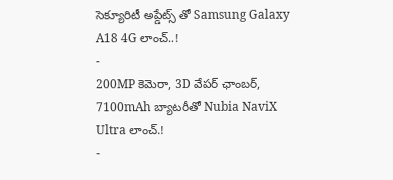సెక్యూరిటీ అప్డేట్స్ తో Samsung Galaxy A18 4G లాంచ్..!
-
200MP కెమెరా, 3D వేపర్ ఛాంబర్, 7100mAh బ్యాటరీతో Nubia NaviX Ultra లాంచ్.!
-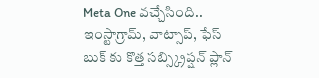Meta One వచ్చేసింది.. ఇంస్టాగ్రామ్, వాట్సాప్, ఫేస్ బుక్ కు కొత్త సబ్స్క్రిప్షన్ ప్లాన్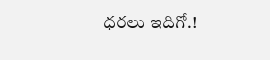ధరలు ఇదిగో.!